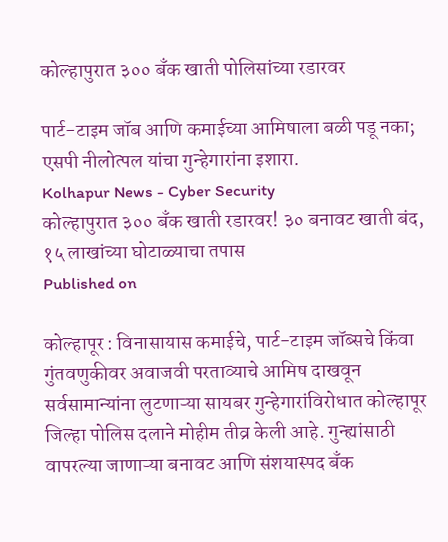कोल्हापुरात ३०० बँक खाती पोलिसांच्या रडारवर

पार्ट-टाइम जॉब आणि कमाईच्या आमिषाला बळी पडू नका; एसपी नीलोत्पल यांचा गुन्हेगारांना इशारा.
Kolhapur News - Cyber Security
कोल्हापुरात ३०० बँक खाती रडारवर! ३० बनावट खाती बंद, १५ लाखांच्या घोटाळ्याचा तपास
Published on

कोल्हापूर : विनासायास कमाईचे, पार्ट-टाइम जॉब्सचे किंवा गुंतवणुकीवर अवाजवी परताव्याचे आमिष दाखवून सर्वसामान्यांना लुटणाऱ्या सायबर गुन्हेगारांविरोधात कोल्हापूर जिल्हा पोलिस दलाने मोहीम तीव्र केली आहे. गुन्ह्यांसाठी वापरल्या जाणाऱ्या बनावट आणि संशयास्पद बँक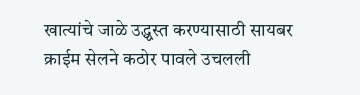खात्यांचे जाळे उद्ध्वस्त करण्यासाठी सायबर क्राईम सेलने कठोर पावले उचलली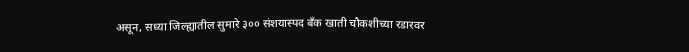असून, सध्या जिल्ह्यातील सुमारे ३०० संशयास्पद बँक खाती चौकशीच्या रडारवर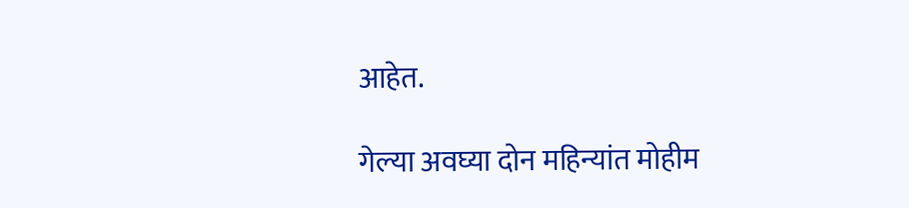आहेत.

गेल्या अवघ्या दोन महिन्यांत मोहीम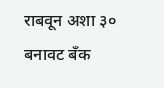राबवून अशा ३० बनावट बँक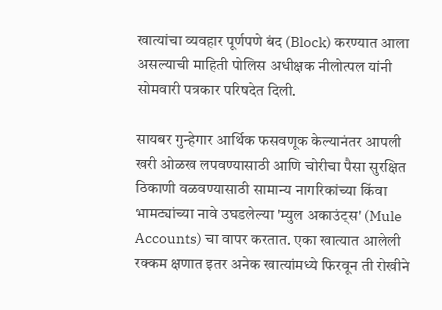खात्यांचा व्यवहार पूर्णपणे बंद (Block) करण्यात आला असल्याची माहिती पोलिस अधीक्षक नीलोत्पल यांनी सोमवारी पत्रकार परिषदेत दिली.

सायबर गुन्हेगार आर्थिक फसवणूक केल्यानंतर आपली खरी ओळख लपवण्यासाठी आणि चोरीचा पैसा सुरक्षित ठिकाणी वळवण्यासाठी सामान्य नागरिकांच्या किंवा भामट्यांच्या नावे उघडलेल्या 'म्युल अकाउंट्स' (Mule Accounts) चा वापर करतात. एका खात्यात आलेली रक्कम क्षणात इतर अनेक खात्यांमध्ये फिरवून ती रोखीने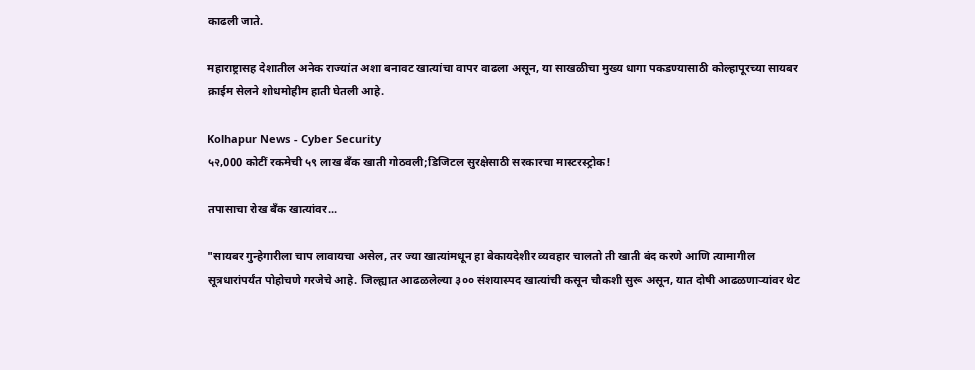काढली जाते.

महाराष्ट्रासह देशातील अनेक राज्यांत अशा बनावट खात्यांचा वापर वाढला असून, या साखळीचा मुख्य धागा पकडण्यासाठी कोल्हापूरच्या सायबर क्राईम सेलने शोधमोहीम हाती घेतली आहे.

Kolhapur News - Cyber Security
५२,000 कोटीं रकमेची ५९ लाख बँक खाती गोठवली;डिजिटल सुरक्षेसाठी सरकारचा मास्टरस्ट्रोक!

तपासाचा रोख बँक खात्यांवर...

"सायबर गुन्हेगारीला चाप लावायचा असेल, तर ज्या खात्यांमधून हा बेकायदेशीर व्यवहार चालतो ती खाती बंद करणे आणि त्यामागील सूत्रधारांपर्यंत पोहोचणे गरजेचे आहे. जिल्ह्यात आढळलेल्या ३०० संशयास्पद खात्यांची कसून चौकशी सुरू असून, यात दोषी आढळणाऱ्यांवर थेट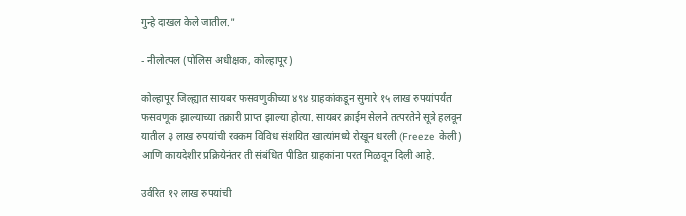गुन्हे दाखल केले जातील."

- नीलोत्पल (पोलिस अधीक्षक, कोल्हापूर)

कोल्हापूर जिल्ह्यात सायबर फसवणुकीच्या ४९४ ग्राहकांकडून सुमारे १५ लाख रुपयांपर्यंत फसवणूक झाल्याच्या तक्रारी प्राप्त झाल्या होत्या. सायबर क्राईम सेलने तत्परतेने सूत्रे हलवून यातील ३ लाख रुपयांची रक्कम विविध संशयित खात्यांमध्ये रोखून धरली (Freeze केली) आणि कायदेशीर प्रक्रियेनंतर ती संबंधित पीडित ग्राहकांना परत मिळवून दिली आहे.

उर्वरित १२ लाख रुपयांची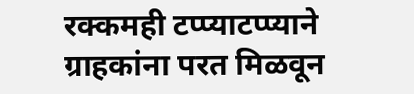रक्कमही टप्प्याटप्प्याने ग्राहकांना परत मिळवून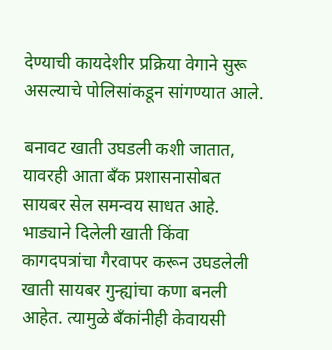देण्याची कायदेशीर प्रक्रिया वेगाने सुरू असल्याचे पोलिसांकडून सांगण्यात आले.

बनावट खाती उघडली कशी जातात, यावरही आता बँक प्रशासनासोबत सायबर सेल समन्वय साधत आहे. भाड्याने दिलेली खाती किंवा कागदपत्रांचा गैरवापर करून उघडलेली खाती सायबर गुन्ह्यांचा कणा बनली आहेत. त्यामुळे बँकांनीही केवायसी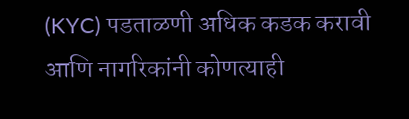(KYC) पडताळणी अधिक कडक करावी आणि नागरिकांनी कोणत्याही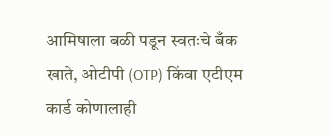आमिषाला बळी पडून स्वतःचे बँक खाते, ओटीपी (OTP) किंवा एटीएम कार्ड कोणालाही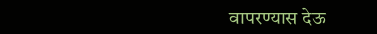वापरण्यास देऊ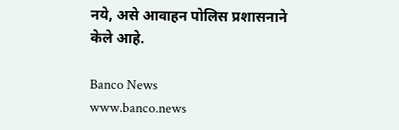नये, असे आवाहन पोलिस प्रशासनाने केले आहे.

Banco News
www.banco.news